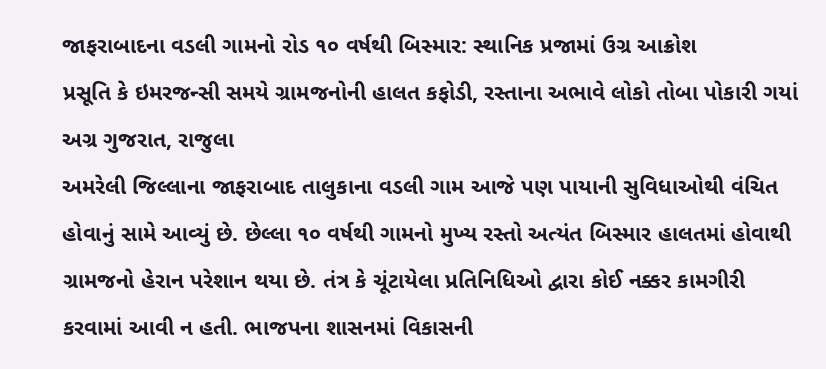જાફરાબાદના વડલી ગામનો રોડ ૧૦ વર્ષથી બિસ્માર: સ્થાનિક પ્રજામાં ઉગ્ર આક્રોશ
પ્રસૂતિ કે ઇમરજન્સી સમયે ગ્રામજનોની હાલત કફોડી, રસ્તાના અભાવે લોકો તોબા પોકારી ગયાં
અગ્ર ગુજરાત, રાજુલા
અમરેલી જિલ્લાના જાફરાબાદ તાલુકાના વડલી ગામ આજે પણ પાયાની સુવિધાઓથી વંચિત હોવાનું સામે આવ્યું છે. છેલ્લા ૧૦ વર્ષથી ગામનો મુખ્ય રસ્તો અત્યંત બિસ્માર હાલતમાં હોવાથી ગ્રામજનો હેરાન પરેશાન થયા છે. તંત્ર કે ચૂંટાયેલા પ્રતિનિધિઓ દ્વારા કોઈ નક્કર કામગીરી કરવામાં આવી ન હતી. ભાજપના શાસનમાં વિકાસની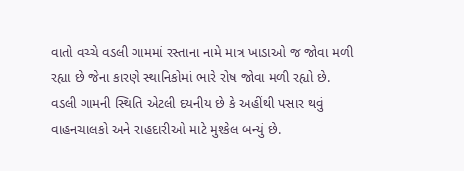વાતો વચ્ચે વડલી ગામમાં રસ્તાના નામે માત્ર ખાડાઓ જ જોવા મળી રહ્યા છે જેના કારણે સ્થાનિકોમાં ભારે રોષ જોવા મળી રહ્યો છે.
વડલી ગામની સ્થિતિ એટલી દયનીય છે કે અહીંથી પસાર થવું વાહનચાલકો અને રાહદારીઓ માટે મુશ્કેલ બન્યું છે.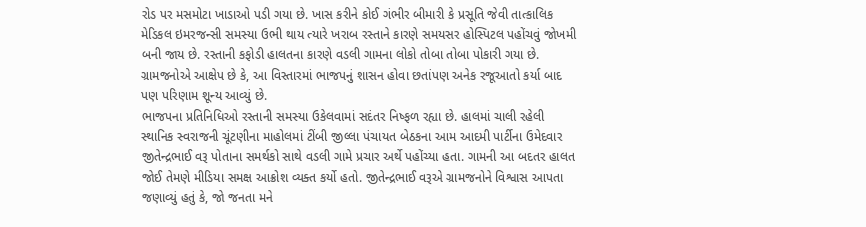રોડ પર મસમોટા ખાડાઓ પડી ગયા છે. ખાસ કરીને કોઈ ગંભીર બીમારી કે પ્રસૂતિ જેવી તાત્કાલિક મેડિકલ ઇમરજન્સી સમસ્યા ઉભી થાય ત્યારે ખરાબ રસ્તાને કારણે સમયસર હોસ્પિટલ પહોંચવું જોખમી બની જાય છે. રસ્તાની કફોડી હાલતના કારણે વડલી ગામના લોકો તોબા તોબા પોકારી ગયા છે. ગ્રામજનોએ આક્ષેપ છે કે, આ વિસ્તારમાં ભાજપનું શાસન હોવા છતાંપણ અનેક રજૂઆતો કર્યા બાદ પણ પરિણામ શૂન્ય આવ્યું છે.
ભાજપના પ્રતિનિધિઓ રસ્તાની સમસ્યા ઉકેલવામાં સદંતર નિષ્ફળ રહ્યા છે. હાલમાં ચાલી રહેલી સ્થાનિક સ્વરાજની ચૂંટણીના માહોલમાં ટીંબી જીલ્લા પંચાયત બેઠકના આમ આદમી પાર્ટીના ઉમેદવાર જીતેન્દ્રભાઈ વરૂ પોતાના સમર્થકો સાથે વડલી ગામે પ્રચાર અર્થે પહોંચ્યા હતા. ગામની આ બદતર હાલત જોઈ તેમણે મીડિયા સમક્ષ આક્રોશ વ્યક્ત કર્યો હતો. જીતેન્દ્રભાઈ વરૂએ ગ્રામજનોને વિશ્વાસ આપતા જણાવ્યું હતું કે, જો જનતા મને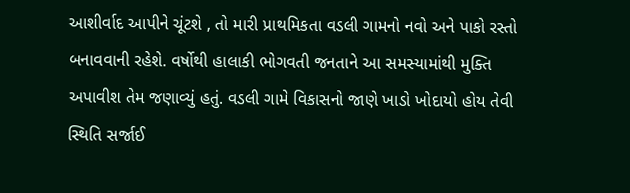આશીર્વાદ આપીને ચૂંટશે , તો મારી પ્રાથમિકતા વડલી ગામનો નવો અને પાકો રસ્તો બનાવવાની રહેશે. વર્ષોથી હાલાકી ભોગવતી જનતાને આ સમસ્યામાંથી મુક્તિ અપાવીશ તેમ જણાવ્યું હતું. વડલી ગામે વિકાસનો જાણે ખાડો ખોદાયો હોય તેવી સ્થિતિ સર્જાઈ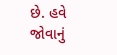છે. હવે જોવાનું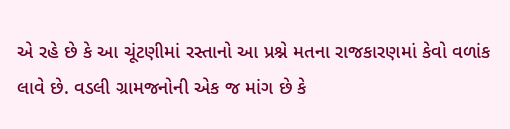એ રહે છે કે આ ચૂંટણીમાં રસ્તાનો આ પ્રશ્ને મતના રાજકારણમાં કેવો વળાંક લાવે છે. વડલી ગ્રામજનોની એક જ માંગ છે કે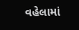વહેલામાં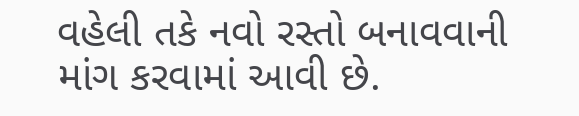વહેલી તકે નવો રસ્તો બનાવવાની માંગ કરવામાં આવી છે.